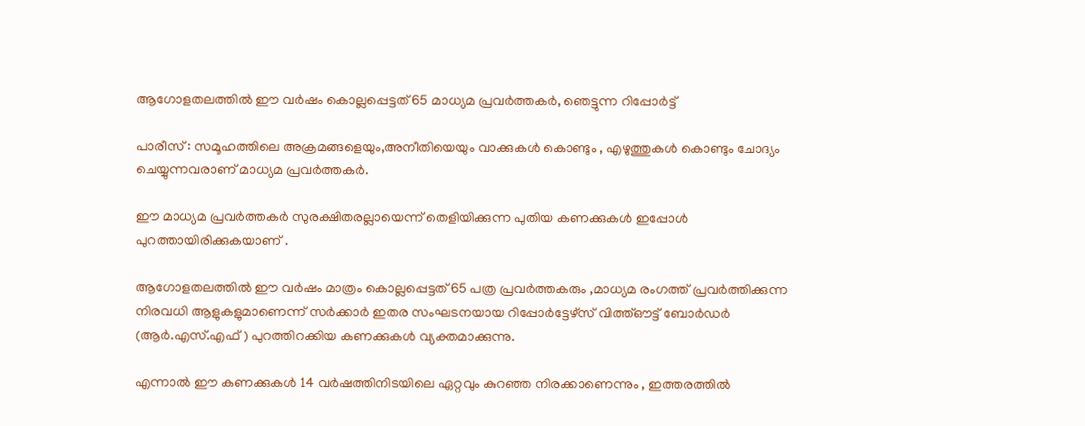ആഗോളതലത്തില്‍ ഈ വര്‍ഷം കൊല്ലപ്പെട്ടത് 65 മാധ്യമ പ്രവര്‍ത്തകര്‍, ഞെട്ടുന്ന റിപ്പോര്‍ട്ട്

പാരീസ് : സമൂഹത്തിലെ അക്രമങ്ങളെയും,അനീതിയെയും വാക്കുകള്‍ കൊണ്ടും , എഴുത്തുകള്‍ കൊണ്ടും ചോദ്യം ചെയ്യുന്നവരാണ് മാധ്യമ പ്രവര്‍ത്തകര്‍.

ഈ മാധ്യമ പ്രവര്‍ത്തകര്‍ സുരക്ഷിതരല്ലായെന്ന് തെളിയിക്കുന്ന പുതിയ കണക്കുകള്‍ ഇപ്പോള്‍ പുറത്തായിരിക്കുകയാണ് .

ആഗോളതലത്തില്‍ ഈ വര്‍ഷം മാത്രം കൊല്ലപ്പെട്ടത് 65 പത്ര പ്രവര്‍ത്തകരും ,മാധ്യമ രംഗത്ത് പ്രവര്‍ത്തിക്കുന്ന നിരവധി ആളുകളുമാണെന്ന് സര്‍ക്കാര്‍ ഇതര സംഘടനയായ റിപ്പോര്‍ട്ടേഴ്‌സ് വിത്ത്ഔട്ട് ബോര്‍ഡര്‍ (ആര്‍.എസ്.എഫ് ) പുറത്തിറക്കിയ കണക്കുകള്‍ വ്യക്തമാക്കുന്നു.

എന്നാല്‍ ഈ കണക്കുകള്‍ 14 വര്‍ഷത്തിനിടയിലെ ഏറ്റവും കുറഞ്ഞ നിരക്കാണെന്നും , ഇത്തരത്തില്‍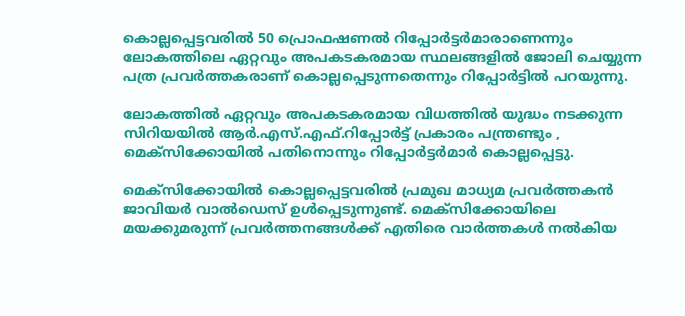കൊല്ലപ്പെട്ടവരില്‍ 50 പ്രൊഫഷണല്‍ റിപ്പോര്‍ട്ടര്‍മാരാണെന്നും ലോകത്തിലെ ഏറ്റവും അപകടകരമായ സ്ഥലങ്ങളില്‍ ജോലി ചെയ്യുന്ന പത്ര പ്രവര്‍ത്തകരാണ് കൊല്ലപ്പെടുന്നതെന്നും റിപ്പോര്‍ട്ടില്‍ പറയുന്നു.

ലോകത്തില്‍ ഏറ്റവും അപകടകരമായ വിധത്തില്‍ യുദ്ധം നടക്കുന്ന സിറിയയില്‍ ആര്‍.എസ്.എഫ്.റിപ്പോര്‍ട്ട് പ്രകാരം പന്ത്രണ്ടും , മെക്‌സിക്കോയില്‍ പതിനൊന്നും റിപ്പോര്‍ട്ടര്‍മാര്‍ കൊല്ലപ്പെട്ടു.

മെക്‌സിക്കോയില്‍ കൊല്ലപ്പെട്ടവരില്‍ പ്രമുഖ മാധ്യമ പ്രവര്‍ത്തകന്‍ ജാവിയര്‍ വാല്‍ഡെസ് ഉള്‍പ്പെടുന്നുണ്ട്. മെക്‌സിക്കോയിലെ മയക്കുമരുന്ന് പ്രവര്‍ത്തനങ്ങള്‍ക്ക് എതിരെ വാര്‍ത്തകള്‍ നല്‍കിയ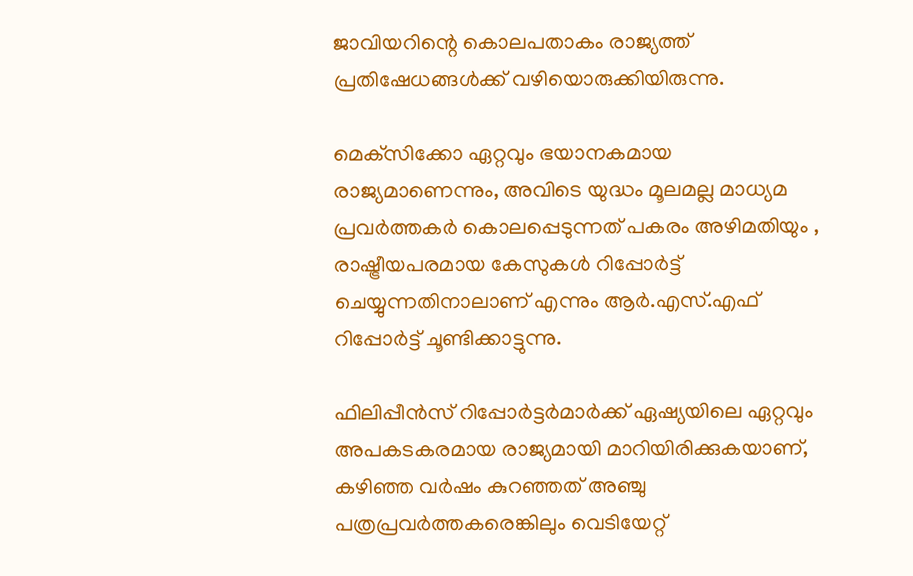ജാവിയറിന്റെ കൊലപതാകം രാജ്യത്ത് പ്രതിഷേധങ്ങള്‍ക്ക് വഴിയൊരുക്കിയിരുന്നു.

മെക്‌സിക്കോ ഏറ്റവും ഭയാനകമായ രാജ്യമാണെന്നും, അവിടെ യുദ്ധം മൂലമല്ല മാധ്യമ പ്രവര്‍ത്തകര്‍ കൊലപ്പെടുന്നത് പകരം അഴിമതിയും , രാഷ്ട്രീയപരമായ കേസുകള്‍ റിപ്പോര്‍ട്ട് ചെയ്യുന്നതിനാലാണ് എന്നും ആര്‍.എസ്.എഫ് റിപ്പോര്‍ട്ട് ചൂണ്ടിക്കാട്ടുന്നു.

ഫിലിപ്പീന്‍സ് റിപ്പോര്‍ട്ടര്‍മാര്‍ക്ക് ഏഷ്യയിലെ ഏറ്റവും അപകടകരമായ രാജ്യമായി മാറിയിരിക്കുകയാണ്, കഴിഞ്ഞ വര്‍ഷം കുറഞ്ഞത് അഞ്ചു പത്രപ്രവര്‍ത്തകരെങ്കിലും വെടിയേറ്റ്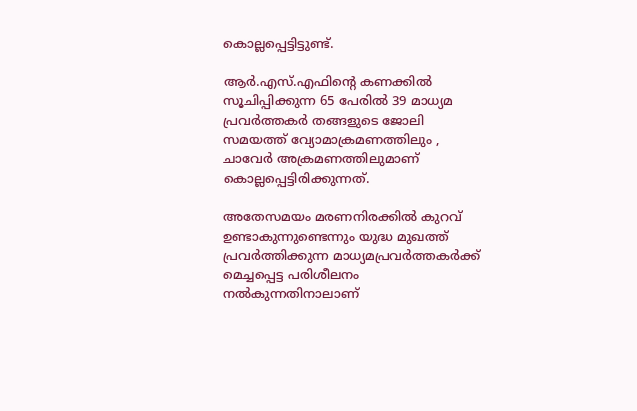കൊല്ലപ്പെട്ടിട്ടുണ്ട്.

ആര്‍.എസ്.എഫിന്റെ കണക്കില്‍ സൂചിപ്പിക്കുന്ന 65 പേരില്‍ 39 മാധ്യമ പ്രവര്‍ത്തകര്‍ തങ്ങളുടെ ജോലി സമയത്ത് വ്യോമാക്രമണത്തിലും , ചാവേര്‍ അക്രമണത്തിലുമാണ് കൊല്ലപ്പെട്ടിരിക്കുന്നത്.

അതേസമയം മരണനിരക്കില്‍ കുറവ് ഉണ്ടാകുന്നുണ്ടെന്നും യുദ്ധ മുഖത്ത് പ്രവര്‍ത്തിക്കുന്ന മാധ്യമപ്രവര്‍ത്തകര്‍ക്ക് മെച്ചപ്പെട്ട പരിശീലനം നല്‍കുന്നതിനാലാണ്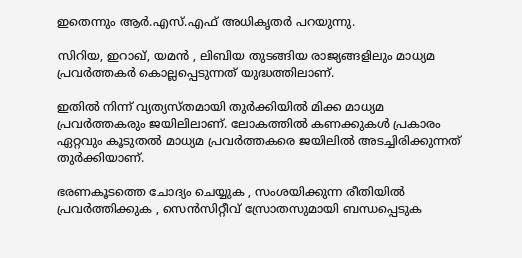ഇതെന്നും ആര്‍.എസ്.എഫ് അധികൃതര്‍ പറയുന്നു.

സിറിയ, ഇറാഖ്, യമന്‍ , ലിബിയ തുടങ്ങിയ രാജ്യങ്ങളിലും മാധ്യമ പ്രവര്‍ത്തകര്‍ കൊല്ലപ്പെടുന്നത് യുദ്ധത്തിലാണ്.

ഇതില്‍ നിന്ന് വ്യത്യസ്തമായി തുര്‍ക്കിയില്‍ മിക്ക മാധ്യമ പ്രവര്‍ത്തകരും ജയിലിലാണ്. ലോകത്തില്‍ കണക്കുകള്‍ പ്രകാരം ഏറ്റവും കൂടുതല്‍ മാധ്യമ പ്രവര്‍ത്തകരെ ജയിലില്‍ അടച്ചിരിക്കുന്നത് തുര്‍ക്കിയാണ്.

ഭരണകൂടത്തെ ചോദ്യം ചെയ്യുക , സംശയിക്കുന്ന രീതിയില്‍ പ്രവര്‍ത്തിക്കുക , സെന്‍സിറ്റീവ് സ്രോതസുമായി ബന്ധപ്പെടുക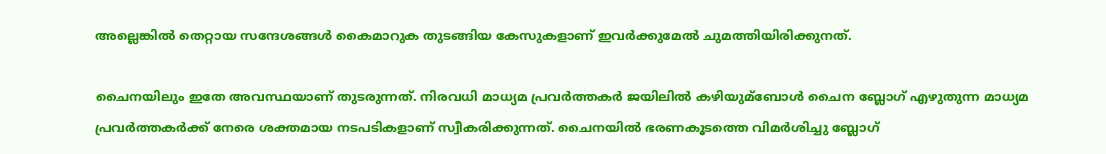അല്ലെങ്കില്‍ തെറ്റായ സന്ദേശങ്ങള്‍ കൈമാറുക തുടങ്ങിയ കേസുകളാണ് ഇവര്‍ക്കുമേല്‍ ചുമത്തിയിരിക്കുനത്.

ചൈനയിലും ഇതേ അവസ്ഥയാണ് തുടരുന്നത്. നിരവധി മാധ്യമ പ്രവര്‍ത്തകര്‍ ജയിലില്‍ കഴിയുമ്‌ബോള്‍ ചൈന ബ്ലോഗ് എഴുതുന്ന മാധ്യമ പ്രവര്‍ത്തകര്‍ക്ക് നേരെ ശക്തമായ നടപടികളാണ് സ്വീകരിക്കുന്നത്. ചൈനയില്‍ ഭരണകൂടത്തെ വിമര്‍ശിച്ചു ബ്ലോഗ്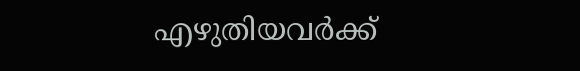എഴുതിയവര്‍ക്ക്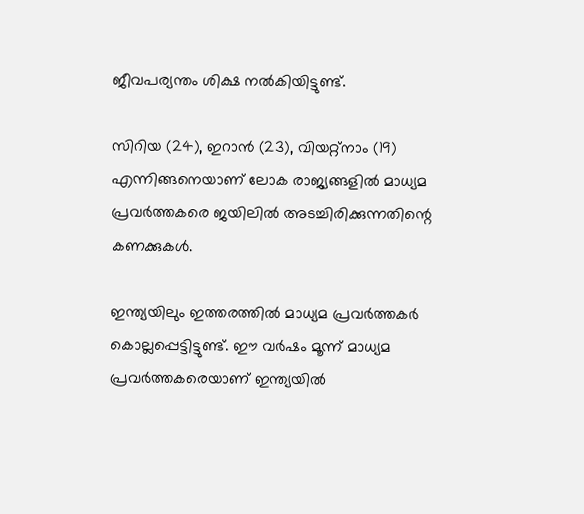ജീവപര്യന്തം ശിക്ഷ നല്‍കിയിട്ടുണ്ട്.

സിറിയ (24), ഇറാന്‍ (23), വിയറ്റ്‌നാം (19) എന്നിങ്ങനെയാണ് ലോക രാജ്യങ്ങളില്‍ മാധ്യമ പ്രവര്‍ത്തകരെ ജയിലില്‍ അടച്ചിരിക്കുന്നതിന്റെ കണക്കുകള്‍.

ഇന്ത്യയിലും ഇത്തരത്തില്‍ മാധ്യമ പ്രവര്‍ത്തകര്‍ കൊല്ലപ്പെട്ടിട്ടുണ്ട്. ഈ വര്‍ഷം മൂന്ന് മാധ്യമ പ്രവര്‍ത്തകരെയാണ് ഇന്ത്യയില്‍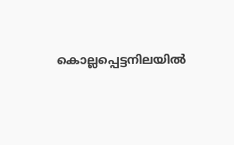കൊല്ലപ്പെട്ടനിലയില്‍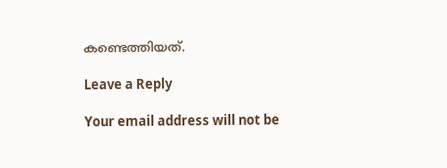കണ്ടെത്തിയത്.

Leave a Reply

Your email address will not be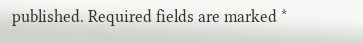published. Required fields are marked *